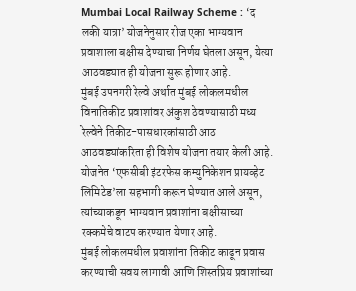Mumbai Local Railway Scheme : ‘द लकी यात्रा’ योजनेनुसार रोज एका भाग्यवान प्रवाशाला बक्षीस देण्याचा निर्णय घेतला असून, येत्या आठवड्यात ही योजना सुरू होणार आहे.
मुंबई उपनगरी रेल्वे अर्थात मुंबई लोकलमधील विनातिकीट प्रवाशांवर अंकुश ठेवण्यासाठी मध्य रेल्वेने तिकीट-पासधारकांसाठी आठ आठवड्यांकरिता ही विशेष योजना तयार केली आहे. योजनेत ‘एफसीबी इंटरफेस कम्युनिकेशन प्रायव्हेट लिमिटेड’ला सहभागी करून घेण्यात आले असून, त्यांच्याकडून भाग्यवान प्रवाशांना बक्षीसाच्या रक्कमेचे वाटप करण्यात येणार आहे.
मुंबई लोकलमधील प्रवाशांना तिकीट काढून प्रवास करण्याची सवय लागावी आणि शिस्तप्रिय प्रवाशांच्या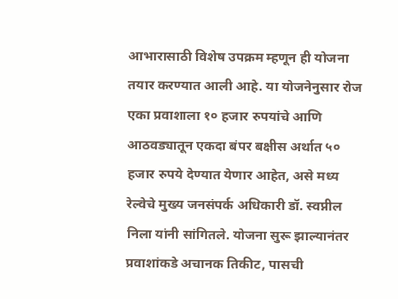आभारासाठी विशेष उपक्रम म्हणून ही योजना तयार करण्यात आली आहे. या योजनेनुसार रोज एका प्रवाशाला १० हजार रुपयांचे आणि आठवड्यातून एकदा बंपर बक्षीस अर्थात ५० हजार रुपये देण्यात येणार आहेत, असे मध्य रेल्वेचे मुख्य जनसंपर्क अधिकारी डॉ. स्वप्नील निला यांनी सांगितले. योजना सुरू झाल्यानंतर प्रवाशांकडे अचानक तिकीट, पासची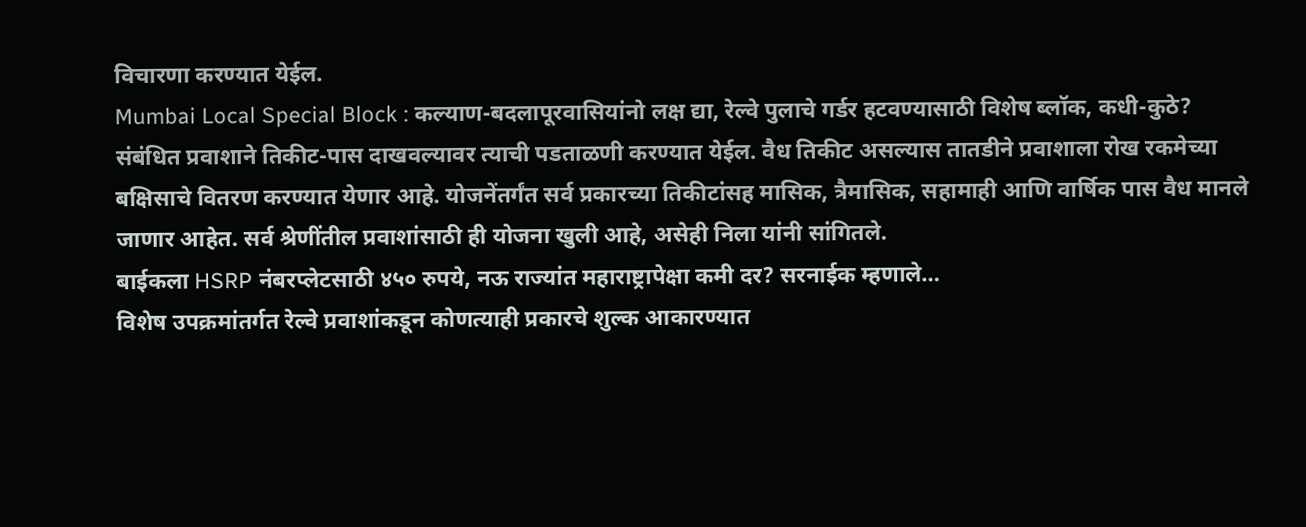विचारणा करण्यात येईल.
Mumbai Local Special Block : कल्याण-बदलापूरवासियांनो लक्ष द्या, रेल्वे पुलाचे गर्डर हटवण्यासाठी विशेष ब्लॉक, कधी-कुठे?
संबंधित प्रवाशाने तिकीट-पास दाखवल्यावर त्याची पडताळणी करण्यात येईल. वैध तिकीट असल्यास तातडीने प्रवाशाला रोख रकमेच्या बक्षिसाचे वितरण करण्यात येणार आहे. योजनेंतर्गंत सर्व प्रकारच्या तिकीटांसह मासिक, त्रैमासिक, सहामाही आणि वार्षिक पास वैध मानले जाणार आहेत. सर्व श्रेणींतील प्रवाशांसाठी ही योजना खुली आहे, असेही निला यांनी सांगितले.
बाईकला HSRP नंबरप्लेटसाठी ४५० रुपये, नऊ राज्यांत महाराष्ट्रापेक्षा कमी दर? सरनाईक म्हणाले…
विशेष उपक्रमांतर्गत रेल्वे प्रवाशांकडून कोणत्याही प्रकारचे शुल्क आकारण्यात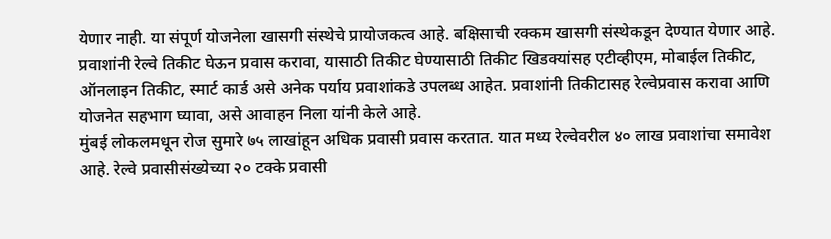येणार नाही. या संपूर्ण योजनेला खासगी संस्थेचे प्रायोजकत्व आहे. बक्षिसाची रक्कम खासगी संस्थेकडून देण्यात येणार आहे. प्रवाशांनी रेल्वे तिकीट घेऊन प्रवास करावा, यासाठी तिकीट घेण्यासाठी तिकीट खिडक्यांसह एटीव्हीएम, मोबाईल तिकीट, ऑनलाइन तिकीट, स्मार्ट कार्ड असे अनेक पर्याय प्रवाशांकडे उपलब्ध आहेत. प्रवाशांनी तिकीटासह रेल्वेप्रवास करावा आणि योजनेत सहभाग घ्यावा, असे आवाहन निला यांनी केले आहे.
मुंबई लोकलमधून रोज सुमारे ७५ लाखांहून अधिक प्रवासी प्रवास करतात. यात मध्य रेल्वेवरील ४० लाख प्रवाशांचा समावेश आहे. रेल्वे प्रवासीसंख्येच्या २० टक्के प्रवासी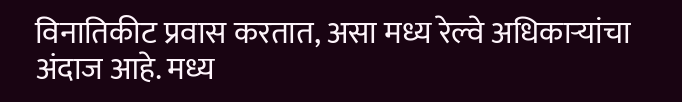विनातिकीट प्रवास करतात, असा मध्य रेल्वे अधिकाऱ्यांचा अंदाज आहे. मध्य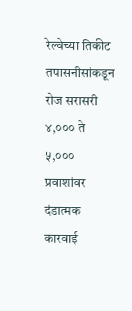रेल्वेच्या तिकीट तपासनीसांकडून रोज सरासरी ४,००० ते ५,००० प्रवाशांवर दंडात्मक कारवाई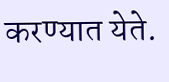करण्यात येते.